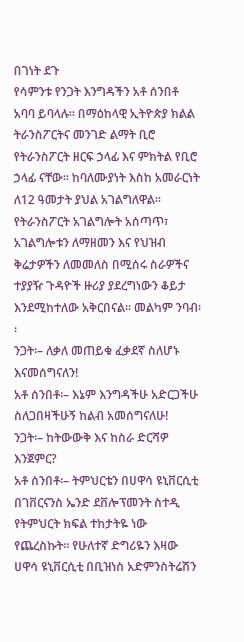በገነት ደጉ
የሳምንቱ የንጋት እንግዳችን አቶ ሰንበቶ አባባ ይባላሉ፡፡ በማዕከላዊ ኢትዮጵያ ክልል ትራንስፖርትና መንገድ ልማት ቢሮ የትራንስፖርት ዘርፍ ኃላፊ እና ምክትል የቢሮ ኃላፊ ናቸው። ከባለሙያነት እስከ አመራርነት ለ12 ዓመታት ያህል አገልግለዋል፡፡ የትራንስፖርት አገልግሎት አሰጣጥ፣ አገልግሎቱን ለማዘመን እና የህዝብ ቅሬታዎችን ለመመለስ በሚሰሩ ስራዎችና ተያያዥ ጉዳዮች ዙሪያ ያደረግነውን ቆይታ እንደሚከተለው አቅርበናል፡፡ መልካም ንባብ፡፡
ንጋት፡– ለቃለ መጠይቁ ፈቃደኛ ስለሆኑ እናመሰግናለን!
አቶ ሰንበቶ፡– እኔም እንግዳችሁ አድርጋችሁ ስለጋበዛችሁኝ ከልብ አመሰግናለሁ!
ንጋት፡– ከትውውቅ እና ከስራ ድርሻዎ እንጀምር?
አቶ ሰንበቶ፡– ትምህርቴን በሀዋሳ ዩኒቨርሲቲ በገቨርናንስ ኤንድ ደቨሎፕመንት ስተዲ የትምህርት ክፍል ተከታትዬ ነው የጨረስኩት። የሁለተኛ ድግሪዬን እዛው ሀዋሳ ዩኒቨርሲቲ በቢዝነስ አድምንስትሬሽን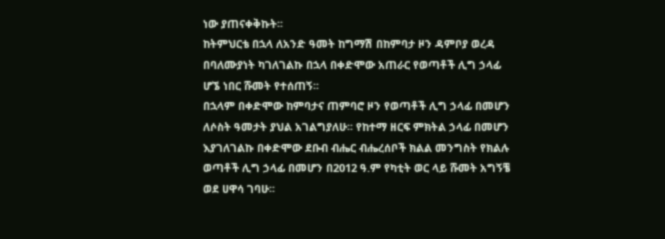ነው ያጠናቀቅኩት፡፡
ከትምህርቴ በኋላ ለአንድ ዓመት ከግማሽ በከምባታ ዞን ዳምቦያ ወረዳ በባለሙያነት ካገለገልኩ በኋላ በቀድሞው አጠራር የወጣቶች ሊግ ኃላፊ ሆኜ ነበር ሹመት የተሰጠኝ፡፡
በኋላም በቀድሞው ከምባታና ጠምባሮ ዞን የወጣቶች ሊግ ኃላፊ በመሆን ለሶስት ዓመታት ያህል አገልግያለሁ፡፡ የከተማ ዘርፍ ምክትል ኃላፊ በመሆን እያገለገልኩ በቀድሞው ደቡብ ብሔር ብሔረሰቦች ክልል መንግስት የክልሉ ወጣቶች ሊግ ኃላፊ በመሆን በ2012 ዓ.ም የካቲት ወር ላይ ሹመት አግኝቼ ወደ ሀዋሳ ገባሁ፡፡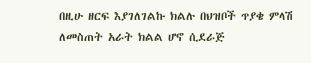በዚሁ ዘርፍ እያገለገልኩ ክልሉ በህዝቦች ጥያቄ ምላሽ ለመስጠት አራት ክልል ሆኖ ሲደራጅ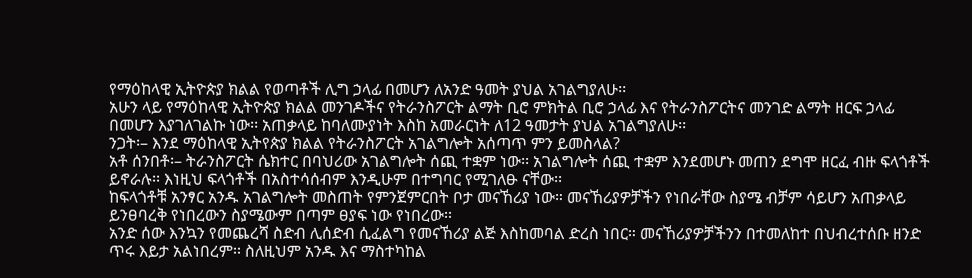የማዕከላዊ ኢትዮጵያ ክልል የወጣቶች ሊግ ኃላፊ በመሆን ለአንድ ዓመት ያህል አገልግያለሁ፡፡
አሁን ላይ የማዕከላዊ ኢትዮጵያ ክልል መንገዶችና የትራንስፖርት ልማት ቢሮ ምክትል ቢሮ ኃላፊ እና የትራንስፖርትና መንገድ ልማት ዘርፍ ኃላፊ በመሆን እያገለገልኩ ነው፡፡ አጠቃላይ ከባለሙያነት እስከ አመራርነት ለ12 ዓመታት ያህል አገልግያለሁ፡፡
ንጋት፡– እንደ ማዕከላዊ ኢትየጵያ ክልል የትራንስፖርት አገልግሎት አሰጣጥ ምን ይመስላል?
አቶ ሰንበቶ፡– ትራንስፖርት ሴክተር በባህሪው አገልግሎት ሰጪ ተቋም ነው፡፡ አገልግሎት ሰጪ ተቋም እንደመሆኑ መጠን ደግሞ ዘርፈ ብዙ ፍላጎቶች ይኖራሉ፡፡ እነዚህ ፍላጎቶች በአስተሳሰብም እንዲሁም በተግባር የሚገለፁ ናቸው፡፡
ከፍላጎቶቹ አንፃር አንዱ አገልግሎት መስጠት የምንጀምርበት ቦታ መናኸሪያ ነው። መናኸሪያዎቻችን የነበራቸው ስያሜ ብቻም ሳይሆን አጠቃላይ ይንፀባረቅ የነበረውን ስያሜውም በጣም ፀያፍ ነው የነበረው፡፡
አንድ ሰው እንኳን የመጨረሻ ስድብ ሊሰድብ ሲፈልግ የመናኸሪያ ልጅ እስከመባል ድረስ ነበር። መናኸሪያዎቻችንን በተመለከተ በህብረተሰቡ ዘንድ ጥሩ እይታ አልነበረም፡፡ ስለዚህም አንዱ እና ማስተካከል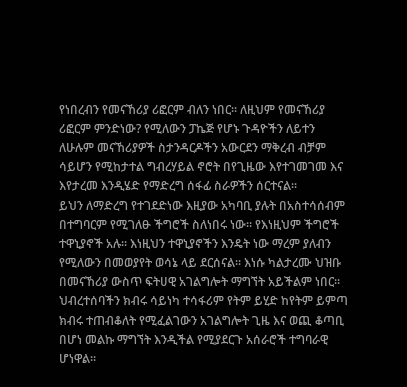የነበረብን የመናኸሪያ ሪፎርም ብለን ነበር፡፡ ለዚህም የመናኸሪያ ሪፎርም ምንድነው? የሚለውን ፓኬጅ የሆኑ ጉዳዮችን ለይተን ለሁሉም መናኸሪያዎች ስታንዳርዶችን አውርደን ማቅረብ ብቻም ሳይሆን የሚከታተል ግብረሃይል ኖሮት በየጊዜው እየተገመገመ እና እየታረመ እንዲሄድ የማድረግ ሰፋፊ ስራዎችን ሰርተናል፡፡
ይህን ለማድረግ የተገደድነው እዚያው አካባቢ ያሉት በአስተሳሰብም በተግባርም የሚገለፁ ችግሮች ስለነበሩ ነው፡፡ የእነዚህም ችግሮች ተዋኒያኖች አሉ፡፡ እነዚህን ተዋኒያኖችን እንዴት ነው ማረም ያለብን የሚለውን በመወያየት ወሳኔ ላይ ደርሰናል፡፡ እነሱ ካልታረሙ ህዝቡ በመናኸሪያ ውስጥ ፍትሀዊ አገልግሎት ማግኘት አይችልም ነበር፡፡
ህብረተሰባችን ክብሩ ሳይነካ ተሳፋሪም የትም ይሂድ ከየትም ይምጣ ክብሩ ተጠብቆለት የሚፈልገውን አገልግሎት ጊዜ እና ወጪ ቆጣቢ በሆነ መልኩ ማግኘት እንዲችል የሚያደርጉ አሰራሮች ተግባራዊ ሆነዋል፡፡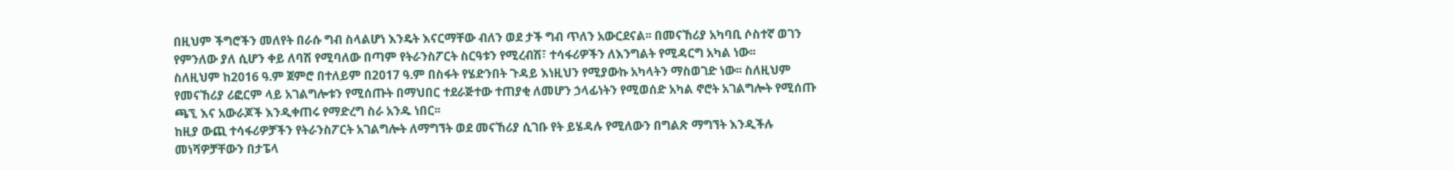በዚህም ችግሮችን መለየት በራሱ ግብ ስላልሆነ እንዴት እናርማቸው ብለን ወደ ታች ግብ ጥለን አውርደናል፡፡ በመናኸሪያ አካባቢ ሶስተኛ ወገን የምንለው ያለ ሲሆን ቀይ ለባሽ የሚባለው በጣም የትራንስፖርት ስርዓቱን የሚረብሽ፣ ተሳፋሪዎችን ለእንግልት የሚዳርግ አካል ነው፡፡
ስለዚህም ከ2016 ዓ.ም ጀምሮ በተለይም በ2017 ዓ.ም በስፋት የሄድንበት ጉዳይ እነዚህን የሚያውኩ አካላትን ማስወገድ ነው፡፡ ስለዚህም የመናኸሪያ ሪፎርም ላይ አገልግሎቱን የሚሰጡት በማህበር ተደራጅተው ተጠያቂ ለመሆን ኃላፊነትን የሚወሰድ አካል ኖሮት አገልግሎት የሚሰጡ ጫኚ እና አውራጆች እንዲቀጠሩ የማድረግ ስራ አንዱ ነበር፡፡
ከዚያ ውጪ ተሳፋሪዎቻችን የትራንስፖርት አገልግሎት ለማግኘት ወደ መናኸሪያ ሲገቡ የት ይሄዳሉ የሚለውን በግልጽ ማግኘት እንዲችሉ መነሻዎቻቸውን በታፔላ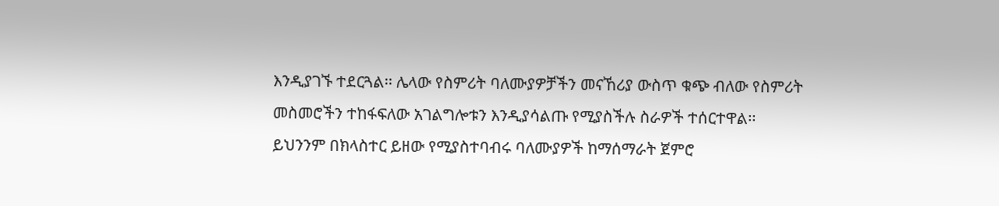እንዲያገኙ ተደርጓል፡፡ ሌላው የስምሪት ባለሙያዎቻችን መናኸሪያ ውስጥ ቁጭ ብለው የስምሪት መስመሮችን ተከፋፍለው አገልግሎቱን እንዲያሳልጡ የሚያስችሉ ስራዎች ተሰርተዋል፡፡
ይህንንም በክላስተር ይዘው የሚያስተባብሩ ባለሙያዎች ከማሰማራት ጀምሮ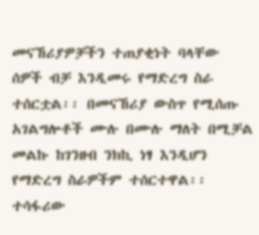መናኸሪያዎቻችን ተጠያቂነት ባላቸው ሰዎች ብቻ እንዲመሩ የማድረግ ስራ ተሰርቷል፡፡ በመናኸሪያ ውስጥ የሚሰጡ አገልግሎቶች ሙሉ በሙሉ ማለት በሚቻል መልኩ ከገንዘብ ንክኪ ነፃ እንዲሆን የማድረግ ስራዎችም ተሰርተዋል፡፡
ተሳፋሪው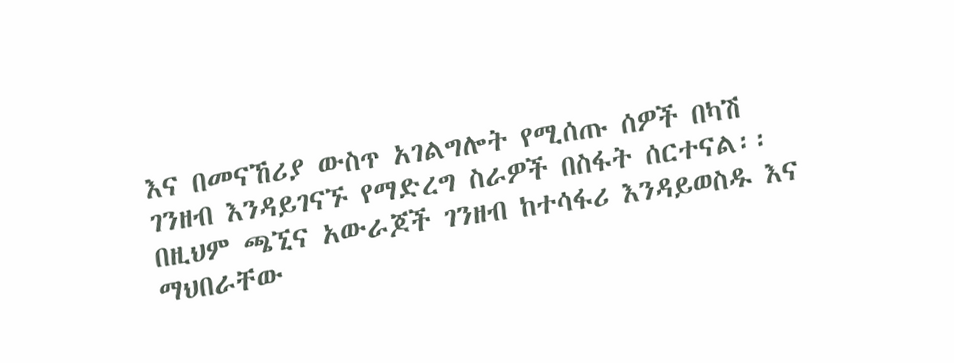እና በመናኸሪያ ውስጥ አገልግሎት የሚሰጡ ሰዎች በካሽ ገንዘብ እንዳይገናኙ የማድረግ ስራዎች በስፋት ሰርተናል፡፡ በዚህም ጫኚና አውራጆች ገንዘብ ከተሳፋሪ እንዳይወስዱ እና ማህበራቸው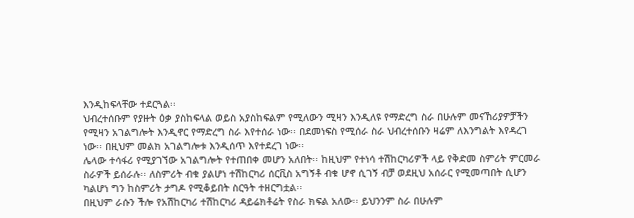እንዲከፍላቸው ተደርጓል፡፡
ህብረተሰቡም የያዙት ዕቃ ያስከፍላል ወይስ አያስከፍልም የሚለውን ሚዛን እንዲለዩ የማድረግ ስራ በሁሉም መናኸሪያዎቻችን የሚዛን አገልግሎት እንዲኖር የማድረግ ስራ እየተሰራ ነው፡፡ በደመነፍስ የሚሰራ ስራ ህብረተሰቡን ዛሬም ለእንግልት እየዳረገ ነው፡፡ በዚህም መልክ አገልግሎቱ እንዲሰጥ እየተደረገ ነው፡፡
ሌላው ተሳፋሪ የሚያገኘው አገልግሎት የተጠበቀ መሆን አለበት፡፡ ከዚህም የተነሳ ተሽከርካሪዎች ላይ የቅድመ ስምሪት ምርመራ ስራዎች ይሰራሉ፡፡ ለስምሪት ብቁ ያልሆነ ተሽከርካሪ ሰርቪስ አግኝቶ ብቁ ሆኖ ሲገኝ ብቻ ወደዚህ አሰራር የሚመጣበት ሲሆን ካልሆነ ግን ከስምሪት ታግዶ የሚቆይበት ስርዓት ተዘርግቷል፡፡
በዚህም ራሱን ችሎ የአሽከርካሪ ተሽከርካሪ ዳይሬክቶሬት የስራ ክፍል አለው፡፡ ይህንንም ስራ በሁሉም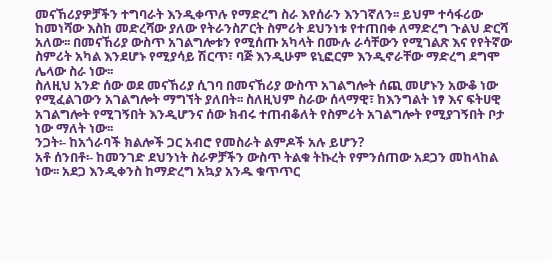መናኸሪያዎቻችን ተግባራት እንዲቀጥሉ የማድረግ ስራ እየሰራን እንገኛለን፡፡ ይህም ተሳፋሪው ከመነሻው እስከ መድረሻው ያለው የትራንስፖርት ስምሪት ደህንነቱ የተጠበቀ ለማድረግ ጉልህ ድርሻ አለው፡፡ በመናኸሪያ ውስጥ አገልግሎቱን የሚሰጡ አካላት በሙሉ ራሳቸውን የሚገልጽ እና የየትኛው ስምሪት አካል እንደሆኑ የሚያሳይ ሽርጥ፣ ባጅ እንዲሁም ዩኒፎርም እንዲኖራቸው ማድረግ ደግሞ ሌላው ስራ ነው፡፡
ስለዚህ አንድ ሰው ወደ መናኸሪያ ሲገባ በመናኸሪያ ውስጥ አገልግሎት ሰጪ መሆኑን አውቆ ነው የሚፈልገውን አገልግሎት ማግኘት ያለበት፡፡ ስለዚህም ስራው ሰላማዊ፣ ከእንግልት ነፃ እና ፍትሀዊ አገልግሎት የሚገኝበት እንዲሆንና ሰው ክብሩ ተጠብቆለት የስምሪት አገልግሎት የሚያገኝበት ቦታ ነው ማለት ነው፡፡
ንጋት፡- ከአጎራባች ክልሎች ጋር አብሮ የመስራት ልምዶች አሉ ይሆን?
አቶ ሰንበቶ፡- ከመንገድ ደህንነት ስራዎቻችን ውስጥ ትልቁ ትኩረት የምንሰጠው አደጋን መከላከል ነው፡፡ አደጋ እንዲቀንስ ከማድረግ አኳያ አንዱ ቁጥጥር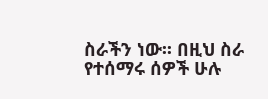ስራችን ነው፡፡ በዚህ ስራ የተሰማሩ ሰዎች ሁሉ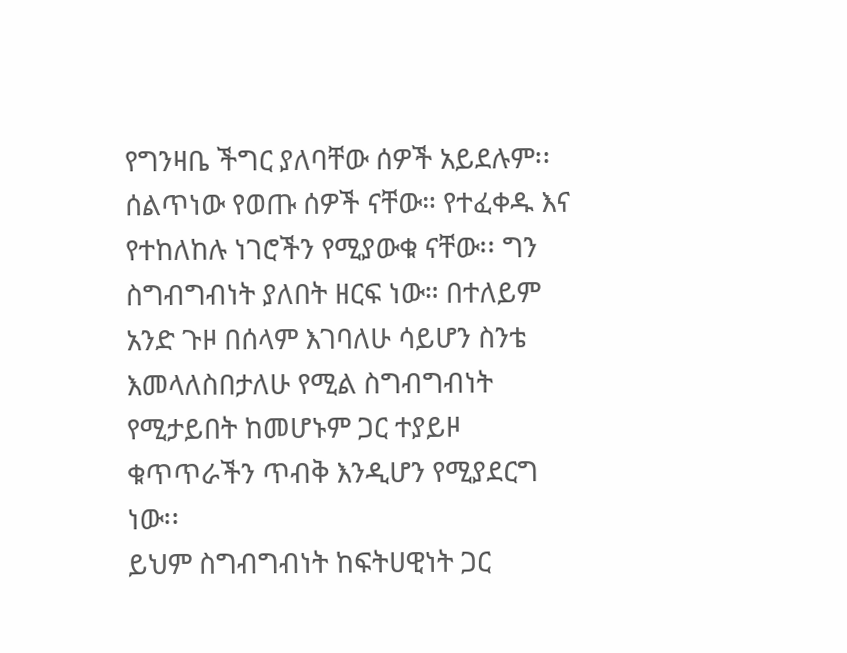የግንዛቤ ችግር ያለባቸው ሰዎች አይደሉም፡፡ ሰልጥነው የወጡ ሰዎች ናቸው። የተፈቀዱ እና የተከለከሉ ነገሮችን የሚያውቁ ናቸው፡፡ ግን ስግብግብነት ያለበት ዘርፍ ነው። በተለይም አንድ ጉዞ በሰላም እገባለሁ ሳይሆን ስንቴ እመላለስበታለሁ የሚል ስግብግብነት የሚታይበት ከመሆኑም ጋር ተያይዞ ቁጥጥራችን ጥብቅ እንዲሆን የሚያደርግ ነው፡፡
ይህም ስግብግብነት ከፍትሀዊነት ጋር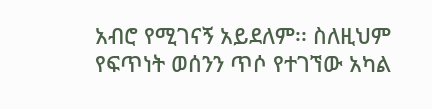አብሮ የሚገናኝ አይደለም፡፡ ስለዚህም የፍጥነት ወሰንን ጥሶ የተገኘው አካል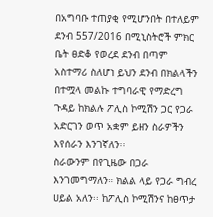በአግባቡ ተጠያቂ የሚሆንበት በተለይም ደንብ 557/2016 በሚኒስትሮች ምክር ቤት ፀድቆ የወረደ ደንብ በጣም አስተማሪ ስለሆነ ይህን ደንብ በክልላችን በተሟላ መልኩ ተግባራዊ የማድረግ ጉዳይ ከክልሉ ፖሊስ ኮሚሽን ጋር የጋራ አድርገን ወጥ አቋም ይዘን ስራዎችን እየሰራን እንገኛለን፡፡
ስራውንም በየጊዜው በጋራ እንገመግማለን። ክልል ላይ የጋራ ግብረ ሀይል አለን፡፡ ከፖሊስ ኮሚሽንና ከፀጥታ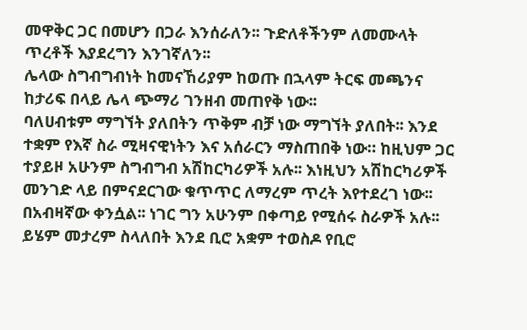መዋቅር ጋር በመሆን በጋራ እንሰራለን፡፡ ጉድለቶችንም ለመሙላት ጥረቶች እያደረግን እንገኛለን፡፡
ሌላው ስግብግብነት ከመናኸሪያም ከወጡ በኋላም ትርፍ መጫንና ከታሪፍ በላይ ሌላ ጭማሪ ገንዘብ መጠየቅ ነው፡፡
ባለሀብቱም ማግኘት ያለበትን ጥቅም ብቻ ነው ማግኘት ያለበት፡፡ እንደ ተቋም የእኛ ስራ ሚዛናዊነትን እና አሰራርን ማስጠበቅ ነው። ከዚህም ጋር ተያይዞ አሁንም ስግብግብ አሽከርካሪዎች አሉ፡፡ እነዚህን አሽከርካሪዎች መንገድ ላይ በምናደርገው ቁጥጥር ለማረም ጥረት እየተደረገ ነው፡፡ በአብዛኛው ቀንሷል፡፡ ነገር ግን አሁንም በቀጣይ የሚሰሩ ስራዎች አሉ፡፡
ይሄም መታረም ስላለበት እንደ ቢሮ አቋም ተወስዶ የቢሮ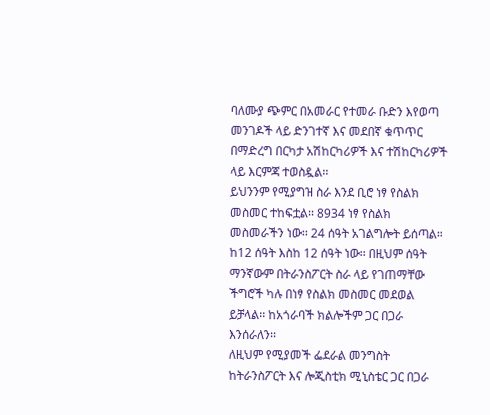ባለሙያ ጭምር በአመራር የተመራ ቡድን እየወጣ መንገዶች ላይ ድንገተኛ እና መደበኛ ቁጥጥር በማድረግ በርካታ አሽከርካሪዎች እና ተሽከርካሪዎች ላይ እርምጃ ተወስዷል፡፡
ይህንንም የሚያግዝ ስራ እንደ ቢሮ ነፃ የስልክ መስመር ተከፍቷል፡፡ 8934 ነፃ የስልክ መስመራችን ነው፡፡ 24 ሰዓት አገልግሎት ይሰጣል። ከ12 ሰዓት እስከ 12 ሰዓት ነው፡፡ በዚህም ሰዓት ማንኛውም በትራንስፖርት ስራ ላይ የገጠማቸው ችግሮች ካሉ በነፃ የስልክ መስመር መደወል ይቻላል፡፡ ከአጎራባች ክልሎችም ጋር በጋራ እንሰራለን፡፡
ለዚህም የሚያመች ፌደራል መንግስት ከትራንስፖርት እና ሎጂስቲክ ሚኒስቴር ጋር በጋራ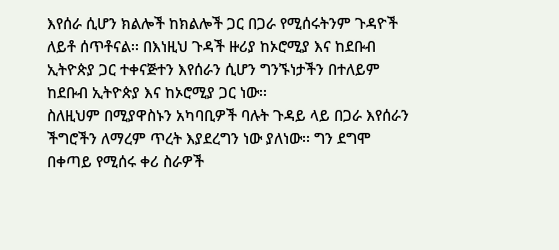እየሰራ ሲሆን ክልሎች ከክልሎች ጋር በጋራ የሚሰሩትንም ጉዳዮች ለይቶ ሰጥቶናል፡፡ በእነዚህ ጉዳች ዙሪያ ከኦሮሚያ እና ከደቡብ ኢትዮጵያ ጋር ተቀናጅተን እየሰራን ሲሆን ግንኙነታችን በተለይም ከደቡብ ኢትዮጵያ እና ከኦሮሚያ ጋር ነው፡፡
ስለዚህም በሚያዋስኑን አካባቢዎች ባሉት ጉዳይ ላይ በጋራ እየሰራን ችግሮችን ለማረም ጥረት እያደረግን ነው ያለነው፡፡ ግን ደግሞ በቀጣይ የሚሰሩ ቀሪ ስራዎች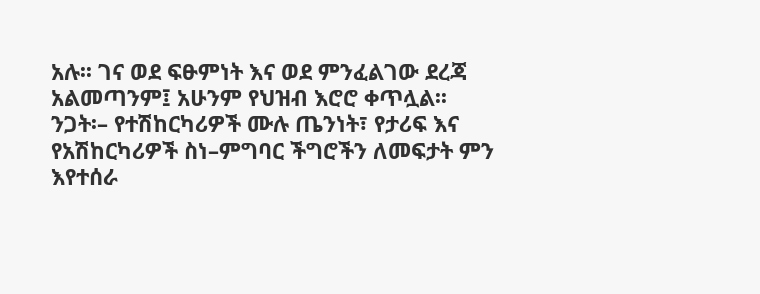አሉ፡፡ ገና ወደ ፍፁምነት እና ወደ ምንፈልገው ደረጃ አልመጣንም፤ አሁንም የህዝብ እሮሮ ቀጥሏል፡፡
ንጋት፡– የተሽከርካሪዎች ሙሉ ጤንነት፣ የታሪፍ እና የአሽከርካሪዎች ስነ–ምግባር ችግሮችን ለመፍታት ምን እየተሰራ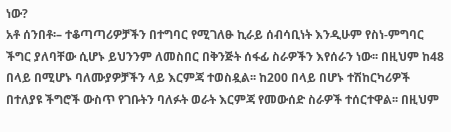ነው?
አቶ ሰንበቶ፡– ተቆጣጣሪዎቻችን በተግባር የሚገለፁ ኪራይ ሰብሳቢነት እንዲሁም የስነ-ምግባር ችግር ያለባቸው ሲሆኑ ይህንንም ለመስበር በቅንጅት ሰፋፊ ስራዎችን እየሰራን ነው፡፡ በዚህም ከ48 በላይ በሚሆኑ ባለሙያዎቻችን ላይ እርምጃ ተወስዷል፡፡ ከ200 በላይ በሆኑ ተሽከርካሪዎች በተለያዩ ችግሮች ውስጥ የገቡትን ባለፉት ወራት እርምጃ የመውሰድ ስራዎች ተሰርተዋል፡፡ በዚህም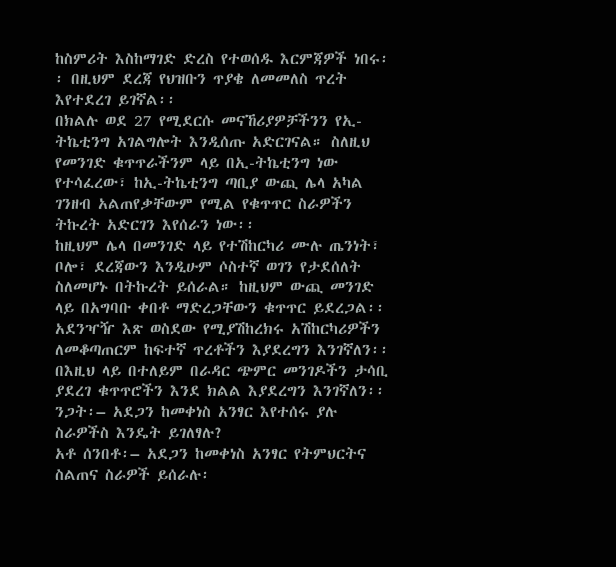ከስምሪት እስከማገድ ድረስ የተወሰዱ እርምጃዎች ነበሩ፡፡ በዚህም ደረጃ የህዝቡን ጥያቄ ለመመለስ ጥረት እየተደረገ ይገኛል፡፡
በክልሉ ወደ 27 የሚደርሱ መናኸሪያዎቻችንን የኢ-ትኬቲንግ አገልግሎት እንዲሰጡ አድርገናል። ስለዚህ የመንገድ ቁጥጥራችንም ላይ በኢ-ትኬቲንግ ነው የተሳፈረው፣ ከኢ-ትኬቲንግ ጣቢያ ውጪ ሌላ አካል ገንዘብ አልጠየቃቸውም የሚል የቁጥጥር ስራዎችን ትኩረት አድርገን እየሰራን ነው፡፡
ከዚህም ሌላ በመንገድ ላይ የተሽከርካሪ ሙሉ ጤንነት፣ ቦሎ፣ ደረጃውን እንዲሁም ሶስተኛ ወገን የታደሰለት ስለመሆኑ በትኩረት ይሰራል። ከዚህም ውጪ መንገድ ላይ በአግባቡ ቀበቶ ማድረጋቸውን ቁጥጥር ይደረጋል፡፡ አደንዣዥ እጽ ወስደው የሚያሽከረክሩ አሽከርካሪዎችን ለመቆጣጠርም ከፍተኛ ጥረቶችን እያደረግን እንገኛለን፡፡ በእዚህ ላይ በተለይም በራዳር ጭምር መንገዶችን ታሳቢ ያደረገ ቁጥጥሮችን እንደ ክልል እያደረግን እንገኛለን፡፡
ንጋት፡– አደጋን ከመቀነስ አንፃር እየተሰሩ ያሉ ስራዎችስ እንዴት ይገለፃሉ?
አቶ ሰንበቶ፡– አደጋን ከመቀነስ አንፃር የትምህርትና ስልጠና ስራዎች ይሰራሉ፡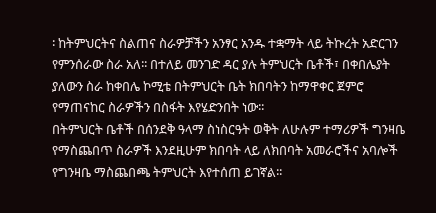፡ ከትምህርትና ስልጠና ስራዎቻችን አንፃር አንዱ ተቋማት ላይ ትኩረት አድርገን የምንሰራው ስራ አለ፡፡ በተለይ መንገድ ዳር ያሉ ትምህርት ቤቶች፣ በቀበሌያት ያለውን ስራ ከቀበሌ ኮሚቴ በትምህርት ቤት ክበባትን ከማዋቀር ጀምሮ የማጠናከር ስራዎችን በስፋት እየሄድንበት ነው፡፡
በትምህርት ቤቶች በሰንደቅ ዓላማ ስነስርዓት ወቅት ለሁሉም ተማሪዎች ግንዛቤ የማስጨበጥ ስራዎች እንደዚሁም ክበባት ላይ ለክበባት አመራሮችና አባሎች የግንዛቤ ማስጨበጫ ትምህርት እየተሰጠ ይገኛል፡፡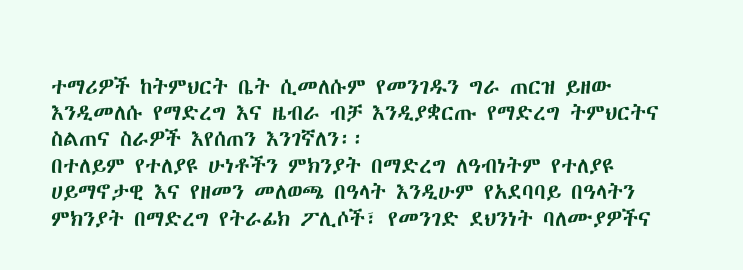ተማሪዎች ከትምህርት ቤት ሲመለሱም የመንገዱን ግራ ጠርዝ ይዘው እንዲመለሱ የማድረግ እና ዜብራ ብቻ እንዲያቋርጡ የማድረግ ትምህርትና ስልጠና ስራዎች እየሰጠን እንገኛለን፡፡
በተለይም የተለያዩ ሁነቶችን ምክንያት በማድረግ ለዓብነትም የተለያዩ ሀይማኖታዊ እና የዘመን መለወጫ በዓላት እንዲሁም የአደባባይ በዓላትን ምክንያት በማድረግ የትራፊክ ፖሊሶች፣ የመንገድ ደህንነት ባለሙያዎችና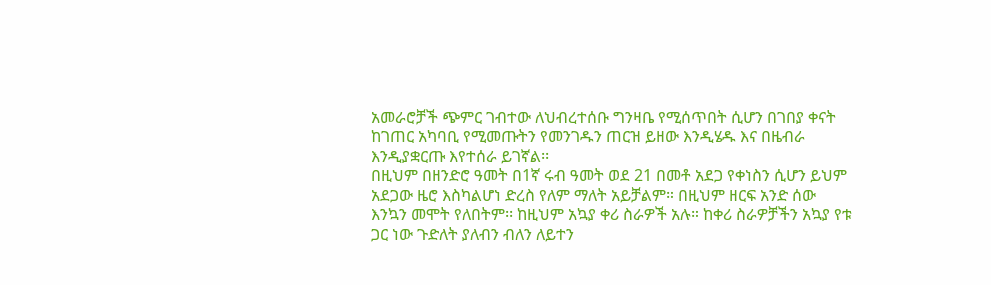አመራሮቻች ጭምር ገብተው ለህብረተሰቡ ግንዛቤ የሚሰጥበት ሲሆን በገበያ ቀናት ከገጠር አካባቢ የሚመጡትን የመንገዱን ጠርዝ ይዘው እንዲሄዱ እና በዜብራ እንዲያቋርጡ እየተሰራ ይገኛል፡፡
በዚህም በዘንድሮ ዓመት በ1ኛ ሩብ ዓመት ወደ 21 በመቶ አደጋ የቀነስን ሲሆን ይህም አደጋው ዜሮ እስካልሆነ ድረስ የለም ማለት አይቻልም። በዚህም ዘርፍ አንድ ሰው እንኳን መሞት የለበትም፡፡ ከዚህም አኳያ ቀሪ ስራዎች አሉ። ከቀሪ ስራዎቻችን አኳያ የቱ ጋር ነው ጉድለት ያለብን ብለን ለይተን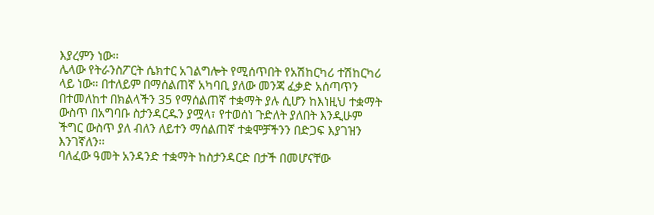እያረምን ነው፡፡
ሌላው የትራንስፖርት ሴክተር አገልግሎት የሚሰጥበት የአሽከርካሪ ተሽከርካሪ ላይ ነው። በተለይም በማሰልጠኛ አካባቢ ያለው መንጃ ፈቃድ አሰጣጥን በተመለከተ በክልላችን 35 የማሰልጠኛ ተቋማት ያሉ ሲሆን ከእነዚህ ተቋማት ውስጥ በአግባቡ ስታንዳርዱን ያሟላ፣ የተወሰነ ጉድለት ያለበት እንዲሁም ችግር ውስጥ ያለ ብለን ለይተን ማሰልጠኛ ተቋሞቻችንን በድጋፍ እያገዝን እንገኛለን፡፡
ባለፈው ዓመት አንዳንድ ተቋማት ከስታንዳርድ በታች በመሆናቸው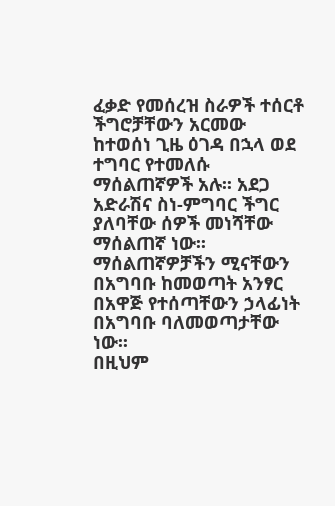ፈቃድ የመሰረዝ ስራዎች ተሰርቶ ችግሮቻቸውን አርመው ከተወሰነ ጊዜ ዕገዳ በኋላ ወደ ተግባር የተመለሱ ማሰልጠኛዎች አሉ፡፡ አደጋ አድራሽና ስነ-ምግባር ችግር ያለባቸው ሰዎች መነሻቸው ማሰልጠኛ ነው፡፡ ማሰልጠኛዎቻችን ሚናቸውን በአግባቡ ከመወጣት አንፃር በአዋጅ የተሰጣቸውን ኃላፊነት በአግባቡ ባለመወጣታቸው ነው፡፡
በዚህም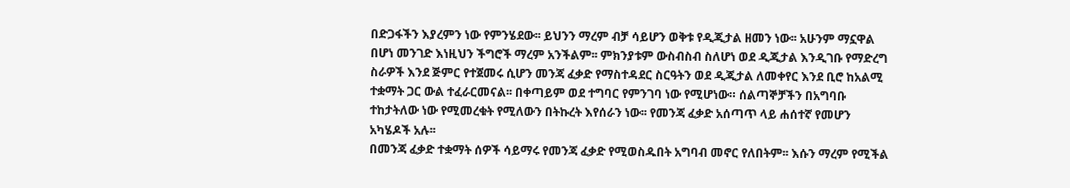በድጋፋችን እያረምን ነው የምንሄደው፡፡ ይህንን ማረም ብቻ ሳይሆን ወቅቱ የዲጂታል ዘመን ነው፡፡ አሁንም ማኗዋል በሆነ መንገድ እነዚህን ችግሮች ማረም አንችልም፡፡ ምክንያቱም ውስብስብ ስለሆነ ወደ ዲጂታል እንዲገቡ የማድረግ ስራዎች እንደ ጅምር የተጀመሩ ሲሆን መንጃ ፈቃድ የማስተዳደር ስርዓትን ወደ ዲጂታል ለመቀየር እንደ ቢሮ ከአልሚ ተቋማት ጋር ውል ተፈራርመናል፡፡ በቀጣይም ወደ ተግባር የምንገባ ነው የሚሆነው። ሰልጣኞቻችን በአግባቡ ተከታትለው ነው የሚመረቁት የሚለውን በትኩረት እየሰራን ነው፡፡ የመንጃ ፈቃድ አሰጣጥ ላይ ሐሰተኛ የመሆን አካሄዶች አሉ፡፡
በመንጃ ፈቃድ ተቋማት ሰዎች ሳይማሩ የመንጃ ፈቃድ የሚወስዱበት አግባብ መኖር የለበትም፡፡ እሱን ማረም የሚችል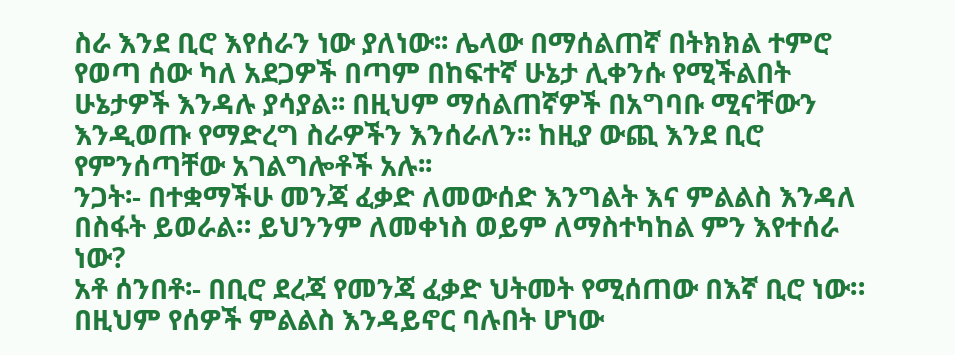ስራ እንደ ቢሮ እየሰራን ነው ያለነው፡፡ ሌላው በማሰልጠኛ በትክክል ተምሮ የወጣ ሰው ካለ አደጋዎች በጣም በከፍተኛ ሁኔታ ሊቀንሱ የሚችልበት ሁኔታዎች እንዳሉ ያሳያል፡፡ በዚህም ማሰልጠኛዎች በአግባቡ ሚናቸውን እንዲወጡ የማድረግ ስራዎችን እንሰራለን፡፡ ከዚያ ውጪ እንደ ቢሮ የምንሰጣቸው አገልግሎቶች አሉ፡፡
ንጋት፡- በተቋማችሁ መንጃ ፈቃድ ለመውሰድ እንግልት እና ምልልስ እንዳለ በስፋት ይወራል። ይህንንም ለመቀነስ ወይም ለማስተካከል ምን እየተሰራ ነው?
አቶ ሰንበቶ፡- በቢሮ ደረጃ የመንጃ ፈቃድ ህትመት የሚሰጠው በእኛ ቢሮ ነው። በዚህም የሰዎች ምልልስ እንዳይኖር ባሉበት ሆነው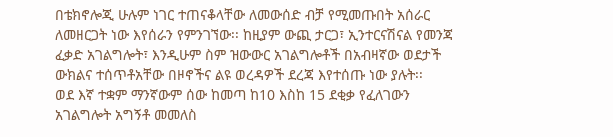በቴክኖሎጂ ሁሉም ነገር ተጠናቆላቸው ለመውሰድ ብቻ የሚመጡበት አሰራር ለመዘርጋት ነው እየሰራን የምንገኘው፡፡ ከዚያም ውጪ ታርጋ፣ ኢንተርናሽናል የመንጃ ፈቃድ አገልግሎት፣ እንዲሁም ስም ዝውውር አገልግሎቶች በአብዛኛው ወደታች ውክልና ተሰጥቶአቸው በዞኖችና ልዩ ወረዳዎች ደረጃ እየተሰጡ ነው ያሉት፡፡
ወደ እኛ ተቋም ማንኛውም ሰው ከመጣ ከ10 እስከ 15 ደቂቃ የፈለገውን አገልግሎት አግኝቶ መመለስ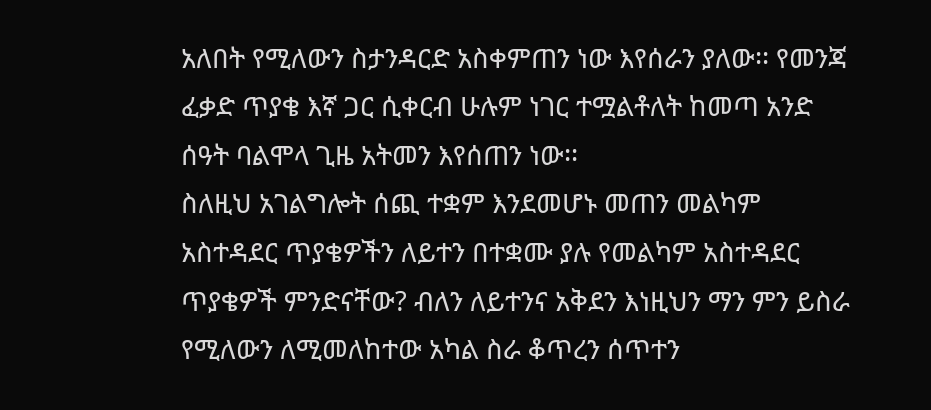አለበት የሚለውን ስታንዳርድ አስቀምጠን ነው እየሰራን ያለው፡፡ የመንጃ ፈቃድ ጥያቄ እኛ ጋር ሲቀርብ ሁሉም ነገር ተሟልቶለት ከመጣ አንድ ሰዓት ባልሞላ ጊዜ አትመን እየሰጠን ነው፡፡
ስለዚህ አገልግሎት ሰጪ ተቋም እንደመሆኑ መጠን መልካም አስተዳደር ጥያቄዎችን ለይተን በተቋሙ ያሉ የመልካም አስተዳደር ጥያቄዎች ምንድናቸው? ብለን ለይተንና አቅደን እነዚህን ማን ምን ይስራ የሚለውን ለሚመለከተው አካል ስራ ቆጥረን ሰጥተን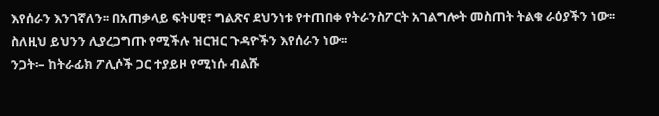እየሰራን እንገኛለን፡፡ በአጠቃላይ ፍትሀዊ፣ ግልጽና ደህንነቱ የተጠበቀ የትራንስፖርት አገልግሎት መስጠት ትልቁ ራዕያችን ነው፡፡ ስለዚህ ይህንን ሊያረጋግጡ የሚችሉ ዝርዝር ጉዳዮችን እየሰራን ነው፡፡
ንጋት፡– ከትራፊክ ፖሊሶች ጋር ተያይዞ የሚነሱ ብልሹ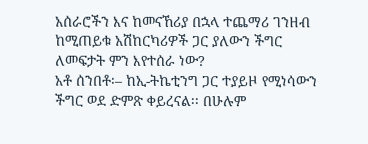አሰራሮችን እና ከመናኸሪያ በኋላ ተጨማሪ ገንዘብ ከሚጠይቁ አሽከርካሪዎች ጋር ያለውን ችግር ለመፍታት ምን እየተሰራ ነው?
አቶ ሰንበቶ፡– ከኢ-ትኬቲንግ ጋር ተያይዞ የሚነሳውን ችግር ወደ ድምጽ ቀይረናል፡፡ በሁሉም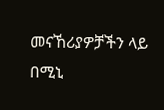መናኸሪያዎቻችን ላይ በሚኒ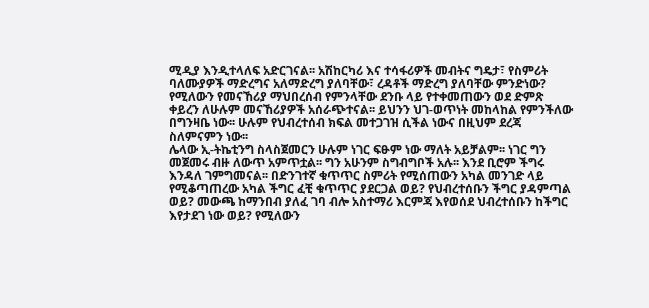ሚዲያ እንዲተላለፍ አድርገናል፡፡ አሽከርካሪ እና ተሳፋሪዎች መብትና ግዴታ፣ የስምሪት ባለሙያዎች ማድረግና አለማድረግ ያለባቸው፣ ረዳቶች ማድረግ ያለባቸው ምንድነው? የሚለውን የመናኸሪያ ማህበረሰብ የምንላቸው ደንቡ ላይ የተቀመጠውን ወደ ድምጽ ቀይረን ለሁሉም መናኸሪያዎች አሰራጭተናል፡፡ ይህንን ህገ-ወጥነት መከላከል የምንችለው በግንዛቤ ነው፡፡ ሁሉም የህብረተሰብ ክፍል መተጋገዝ ሲችል ነውና በዚህም ደረጃ ስለምናምን ነው፡፡
ሌላው ኢ-ትኬቲንግ ስላስጀመርን ሁሉም ነገር ፍፁም ነው ማለት አይቻልም፡፡ ነገር ግን መጀመሩ ብዙ ለውጥ አምጥቷል፡፡ ግን አሁንም ስግብግቦች አሉ፡፡ እንደ ቢሮም ችግሩ እንዳለ ገምግመናል፡፡ በድንገተኛ ቁጥጥር ስምሪት የሚሰጠውን አካል መንገድ ላይ የሚቆጣጠረው አካል ችግር ፈቺ ቁጥጥር ያደርጋል ወይ? የህብረተሰቡን ችግር ያዳምጣል ወይ? መውጫ ከማንበብ ያለፈ ገባ ብሎ አስተማሪ እርምጃ እየወሰደ ህብረተሰቡን ከችግር እየታደገ ነው ወይ? የሚለውን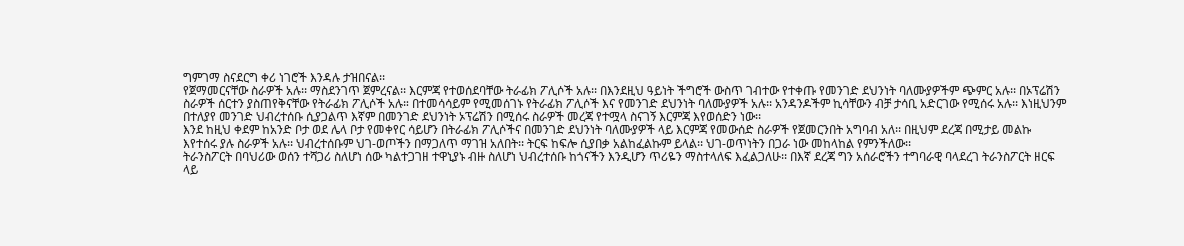ግምገማ ስናደርግ ቀሪ ነገሮች እንዳሉ ታዝበናል፡፡
የጀማመርናቸው ስራዎች አሉ፡፡ ማስደንገጥ ጀምረናል፡፡ እርምጃ የተወሰደባቸው ትራፊክ ፖሊሶች አሉ፡፡ በእንደዚህ ዓይነት ችግሮች ውስጥ ገብተው የተቀጡ የመንገድ ደህንነት ባለሙያዎችም ጭምር አሉ፡፡ በኦፕሬሽን ስራዎች ሰርተን ያስጠየቅናቸው የትራፊክ ፖሊሶች አሉ። በተመሳሳይም የሚመሰገኑ የትራፊክ ፖሊሶች እና የመንገድ ደህንነት ባለሙያዎች አሉ፡፡ አንዳንዶችም ኪሳቸውን ብቻ ታሳቢ አድርገው የሚሰሩ አሉ፡፡ እነዚህንም በተለያየ መንገድ ህብረተሰቡ ሲያጋልጥ እኛም በመንገድ ደህንነት ኦፕሬሽን በሚሰሩ ስራዎች መረጃ የተሟላ ስናገኝ እርምጃ እየወሰድን ነው፡፡
እንደ ከዚህ ቀደም ከአንድ ቦታ ወደ ሌላ ቦታ የመቀየር ሳይሆን በትራፊክ ፖሊሶችና በመንገድ ደህንነት ባለሙያዎች ላይ እርምጃ የመውሰድ ስራዎች የጀመርንበት አግባብ አለ፡፡ በዚህም ደረጃ በሚታይ መልኩ እየተሰሩ ያሉ ስራዎች አሉ፡፡ ህብረተሰቡም ህገ-ወጦችን በማጋለጥ ማገዝ አለበት፡፡ ትርፍ ከፍሎ ሲያበቃ አልከፈልኩም ይላል፡፡ ህገ-ወጥነትን በጋራ ነው መከላከል የምንችለው፡፡
ትራንስፖርት በባህሪው ወሰን ተሻጋሪ ስለሆነ ሰው ካልተጋገዘ ተዋኒያኑ ብዙ ስለሆነ ህብረተሰቡ ከጎናችን እንዲሆን ጥሪዬን ማስተላለፍ እፈልጋለሁ፡፡ በእኛ ደረጃ ግን አሰራሮችን ተግባራዊ ባላደረገ ትራንስፖርት ዘርፍ ላይ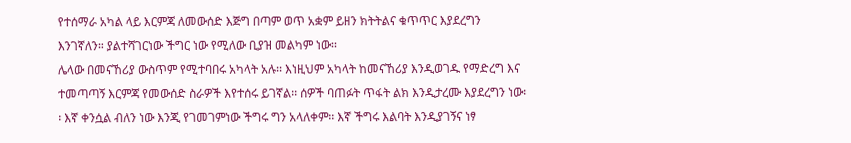የተሰማራ አካል ላይ እርምጃ ለመውሰድ እጅግ በጣም ወጥ አቋም ይዘን ክትትልና ቁጥጥር እያደረግን እንገኛለን። ያልተሻገርነው ችግር ነው የሚለው ቢያዝ መልካም ነው፡፡
ሌላው በመናኸሪያ ውስጥም የሚተባበሩ አካላት አሉ፡፡ እነዚህም አካላት ከመናኸሪያ እንዲወገዱ የማድረግ እና ተመጣጣኝ እርምጃ የመውሰድ ስራዎች እየተሰሩ ይገኛል፡፡ ሰዎች ባጠፉት ጥፋት ልክ እንዲታረሙ እያደረግን ነው፡፡ እኛ ቀንሷል ብለን ነው እንጂ የገመገምነው ችግሩ ግን አላለቀም፡፡ እኛ ችግሩ እልባት እንዲያገኝና ነፃ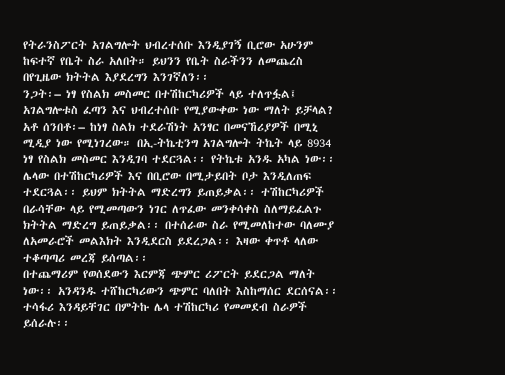የትራንስፖርት አገልግሎት ህብረተሰቡ እንዲያገኝ ቢሮው አሁንም ከፍተኛ የቤት ስራ አለበት። ይህንን የቤት ስራችንን ለመጨረስ በየጊዜው ክትትል እያደረግን እንገኛለን፡፡
ንጋት፡– ነፃ የስልክ መስመር በተሽከርካሪዎች ላይ ተለጥፏል፤ አገልግሎቱስ ፈጣን እና ህብረተሰቡ የሚያውቀው ነው ማለት ይቻላል?
አቶ ሰንበቶ፡– ከነፃ ስልክ ተደራሽነት አንፃር በመናኸሪያዎች በሚኒ ሚዲያ ነው የሚነገረው። በኢ-ትኬቲንግ አገልግሎት ትኬት ላይ 8934 ነፃ የስልክ መስመር እንዲገባ ተደርጓል፡፡ የትኬቱ አንዱ አካል ነው፡፡
ሌላው በተሽከርካሪዎች እና በቢሮው በሚታይበት ቦታ እንዲለጠፍ ተደርጓል፡፡ ይህም ክትትል ማድረግን ይጠይቃል፡፡ ተሽከርካሪዎች በራሳቸው ላይ የሚመጣውን ነገር ለጥፈው መንቀሳቀስ ስለማይፈልጉ ክትትል ማድረግ ይጠይቃል፡፡ በተሰራው ስራ የሚመለከተው ባለሙያ ለአመራሮች መልእክት እንዲደርስ ይደረጋል፡፡ እዛው ቀጥቶ ላለው ተቆጣጣሪ መረጃ ይሰጣል፡፡
በተጨማሪም የወሰደውን እርምጃ ጭምር ሪፖርት ይደርጋል ማለት ነው፡፡ አንዳንዱ ተሸከርካሪውን ጭምር ባለበት እስከማሰር ደርሰናል፡፡ ተሳፋሪ እንዳይቸገር በምትኩ ሌላ ተሽከርካሪ የመመደብ ስራዎች ይሰራሉ፡፡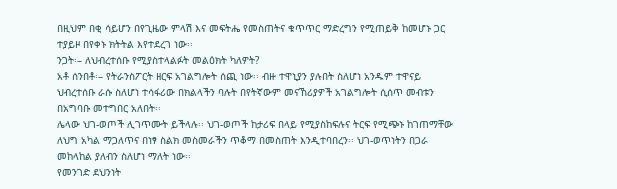በዚህም በቂ ሳይሆን በየጊዜው ምላሽ እና መፍትሔ የመስጠትና ቁጥጥር ማድረግን የሚጠይቅ ከመሆኑ ጋር ተያይዞ በየቀኑ ክትትል እየተደረገ ነው፡፡
ንጋት፡– ለህብረተሰቡ የሚያስተላልፉት መልዕክት ካለዎት?
አቶ ሰንበቶ፡– የትራንስፖርት ዘርፍ አገልግሎት ሰጪ ነው፡፡ ብዙ ተዋኒያን ያሉበት ስለሆነ አንዱም ተዋናይ ህብረተሰቡ ራሱ ስለሆነ ተሳፋሪው በክልላችን ባሉት በየትኛውም መናኸሪያዎች አገልግሎት ሲሰጥ መብቱን በአግባቡ መተግበር አለበት፡፡
ሌላው ህገ-ወጦች ሊገጥሙት ይችላሉ፡፡ ህገ-ወጦች ከታሪፍ በላይ የሚያስከፍሉና ትርፍ የሚጭኑ ከገጠማቸው ለህግ አካል ማጋለጥና በነፃ ስልክ መስመራችን ጥቆማ በመስጠት እንዲተባበረን፡፡ ህገ-ወጥነትን በጋራ መከላከል ያለብን ስለሆነ ማለት ነው፡፡
የመንገድ ደህንነት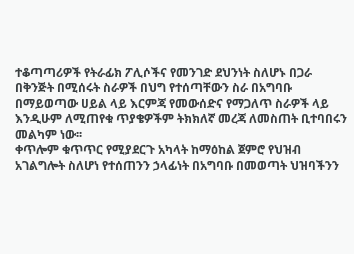ተቆጣጣሪዎች የትራፊክ ፖሊሶችና የመንገድ ደህንነት ስለሆኑ በጋራ በቅንጅት በሚሰሩት ስራዎች በህግ የተሰጣቸውን ስራ በአግባቡ በማይወጣው ሀይል ላይ እርምጃ የመውሰድና የማጋለጥ ስራዎች ላይ እንዲሁም ለሚጠየቁ ጥያቄዎችም ትክክለኛ መረጃ ለመስጠት ቢተባበሩን መልካም ነው፡፡
ቀጥሎም ቁጥጥር የሚያደርጉ አካላት ከማዕከል ጀምሮ የህዝብ አገልግሎት ስለሆነ የተሰጠንን ኃላፊነት በአግባቡ በመወጣት ህዝባችንን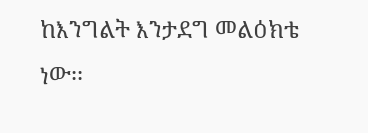ከእንግልት እንታደግ መልዕክቴ ነው፡፡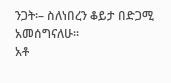ንጋት፡– ስለነበረን ቆይታ በድጋሚ አመሰግናለሁ፡፡
አቶ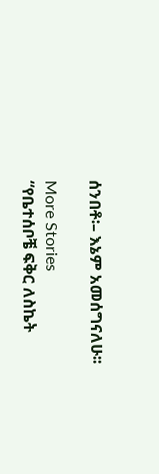ሰንበቶ፡– እኔም አመሰግናለሁ፡፡

More Stories
“የቤተሰቦቼ ፍቅር ለስኬት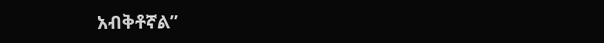አብቅቶኛል”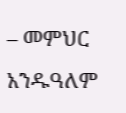– መምህር አንዱዓለም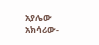አያሌው
አክሳሪው-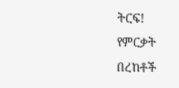ትርፍ!
የምርቃት በረከቶች